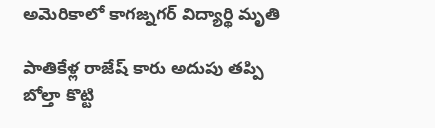అమెరికాలో కాగజ్నగర్ విద్యార్థి మృతి

పాతికేళ్ల రాజేష్ కారు అదుపు తప్పి బోల్తా కొట్టి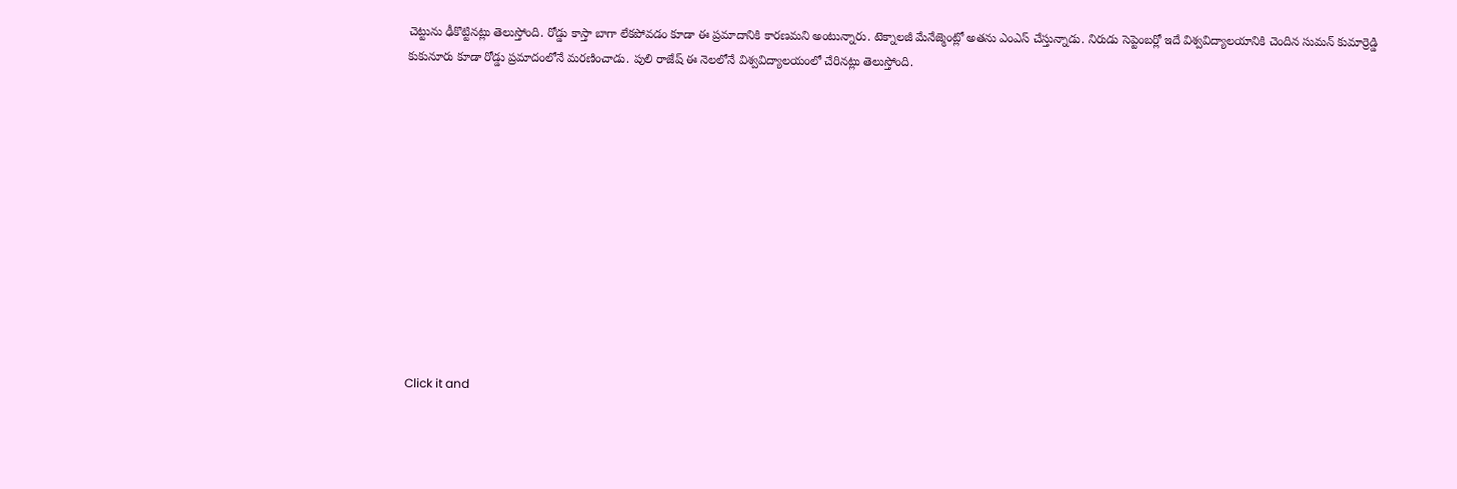చెట్టును ఢీకొట్టినట్లు తెలుస్తోంది. రోడ్డు కాస్తా బాగా లేకపోవడం కూడా ఈ ప్రమాదానికి కారణమని అంటున్నారు. టెక్నాలజీ మేనేజ్మెంట్లో అతను ఎంఎస్ చేస్తున్నాడు. నిరుడు సెప్టెంబర్లో ఇదే విశ్వవిద్యాలయానికి చెందిన సుమన్ కుమార్రెడ్డి కుకునూరు కూడా రోడ్డు ప్రమాదంలోనే మరణించాడు. పులి రాజేష్ ఈ నెలలోనే విశ్వవిద్యాలయంలో చేరినట్లు తెలుస్తోంది.












Click it and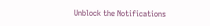Unblock the Notifications